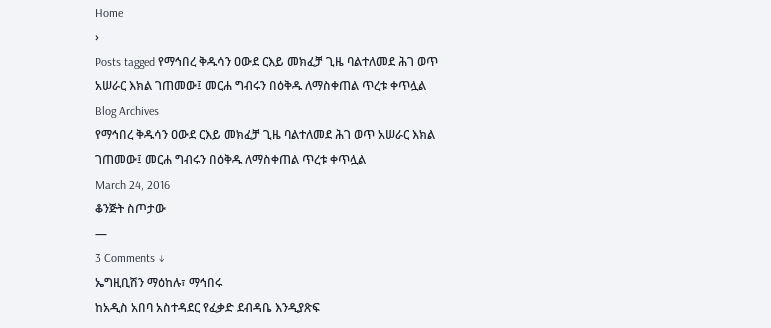Home
›
Posts tagged የማኅበረ ቅዱሳን ዐውደ ርእይ መክፈቻ ጊዜ ባልተለመደ ሕገ ወጥ አሠራር እክል ገጠመው፤ መርሐ ግብሩን በዕቅዱ ለማስቀጠል ጥረቱ ቀጥሏል
Blog Archives
የማኅበረ ቅዱሳን ዐውደ ርእይ መክፈቻ ጊዜ ባልተለመደ ሕገ ወጥ አሠራር እክል ገጠመው፤ መርሐ ግብሩን በዕቅዱ ለማስቀጠል ጥረቱ ቀጥሏል
March 24, 2016
ቆንጅት ስጦታው
—
3 Comments ↓
ኤግዚቢሽን ማዕከሉ፣ ማኅበሩ
ከአዲስ አበባ አስተዳደር የፈቃድ ደብዳቤ እንዲያጽፍ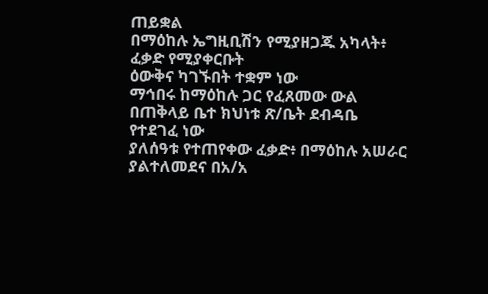ጠይቋል
በማዕከሉ ኤግዚቢሽን የሚያዘጋጁ አካላት፥ ፈቃድ የሚያቀርቡት
ዕውቅና ካገኙበት ተቋም ነው
ማኅበሩ ከማዕከሉ ጋር የፈጸመው ውል
በጠቅላይ ቤተ ክህነቱ ጽ/ቤት ደብዳቤ የተደገፈ ነው
ያለሰዓቱ የተጠየቀው ፈቃድ፥ በማዕከሉ አሠራር ያልተለመደና በአ/አ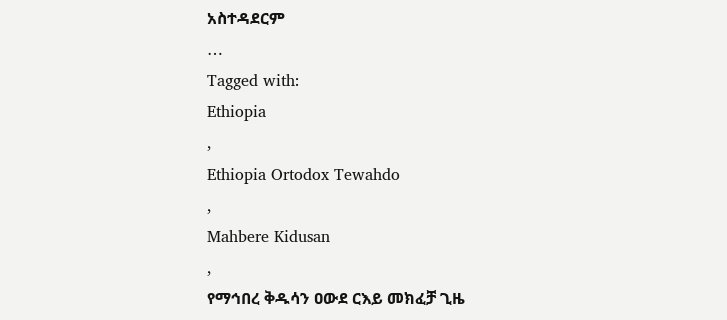አስተዳደርም
…
Tagged with:
Ethiopia
,
Ethiopia Ortodox Tewahdo
,
Mahbere Kidusan
,
የማኅበረ ቅዱሳን ዐውደ ርእይ መክፈቻ ጊዜ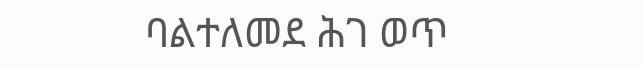ባልተለመደ ሕገ ወጥ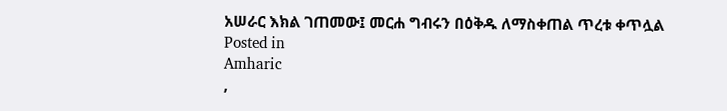አሠራር እክል ገጠመው፤ መርሐ ግብሩን በዕቅዱ ለማስቀጠል ጥረቱ ቀጥሏል
Posted in
Amharic
,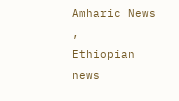Amharic News
,
Ethiopian news